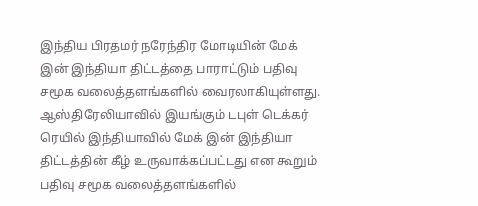இந்திய பிரதமர் நரேந்திர மோடியின் மேக் இன் இந்தியா திட்டத்தை பாராட்டும் பதிவு சமூக வலைத்தளங்களில் வைரலாகியுள்ளது. ஆஸ்திரேலியாவில் இயங்கும் டபுள் டெக்கர் ரெயில் இந்தியாவில் மேக் இன் இந்தியா திட்டத்தின் கீழ் உருவாக்கப்பட்டது என கூறும் பதிவு சமூக வலைத்தளங்களில்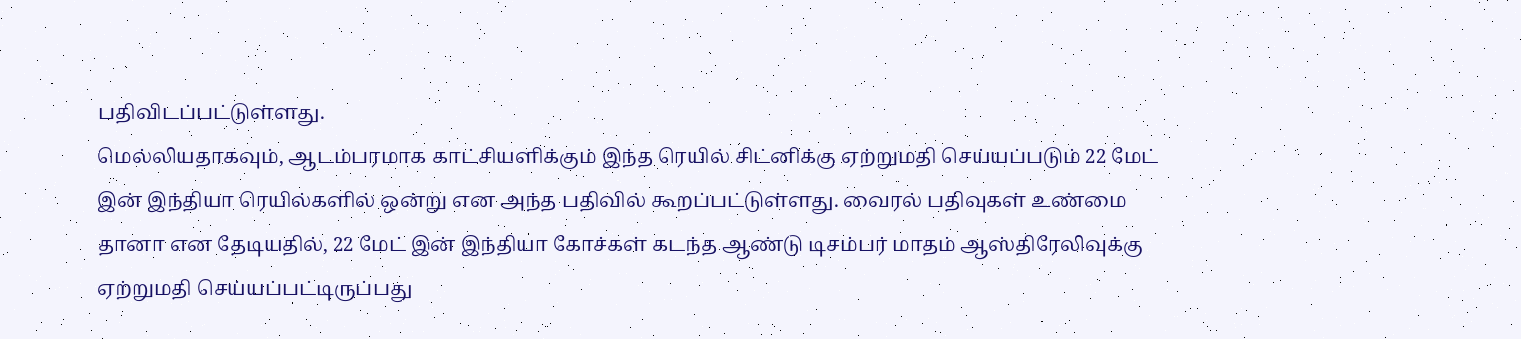பதிவிடப்பட்டுள்ளது.
மெல்லியதாகவும், ஆடம்பரமாக காட்சியளிக்கும் இந்த ரெயில் சிட்னிக்கு ஏற்றுமதி செய்யப்படும் 22 மேட் இன் இந்தியா ரெயில்களில் ஒன்று என அந்த பதிவில் கூறப்பட்டுள்ளது. வைரல் பதிவுகள் உண்மை தானா என தேடியதில், 22 மேட் இன் இந்தியா கோச்கள் கடந்த ஆண்டு டிசம்பர் மாதம் ஆஸ்திரேலிவுக்கு ஏற்றுமதி செய்யப்பட்டிருப்பது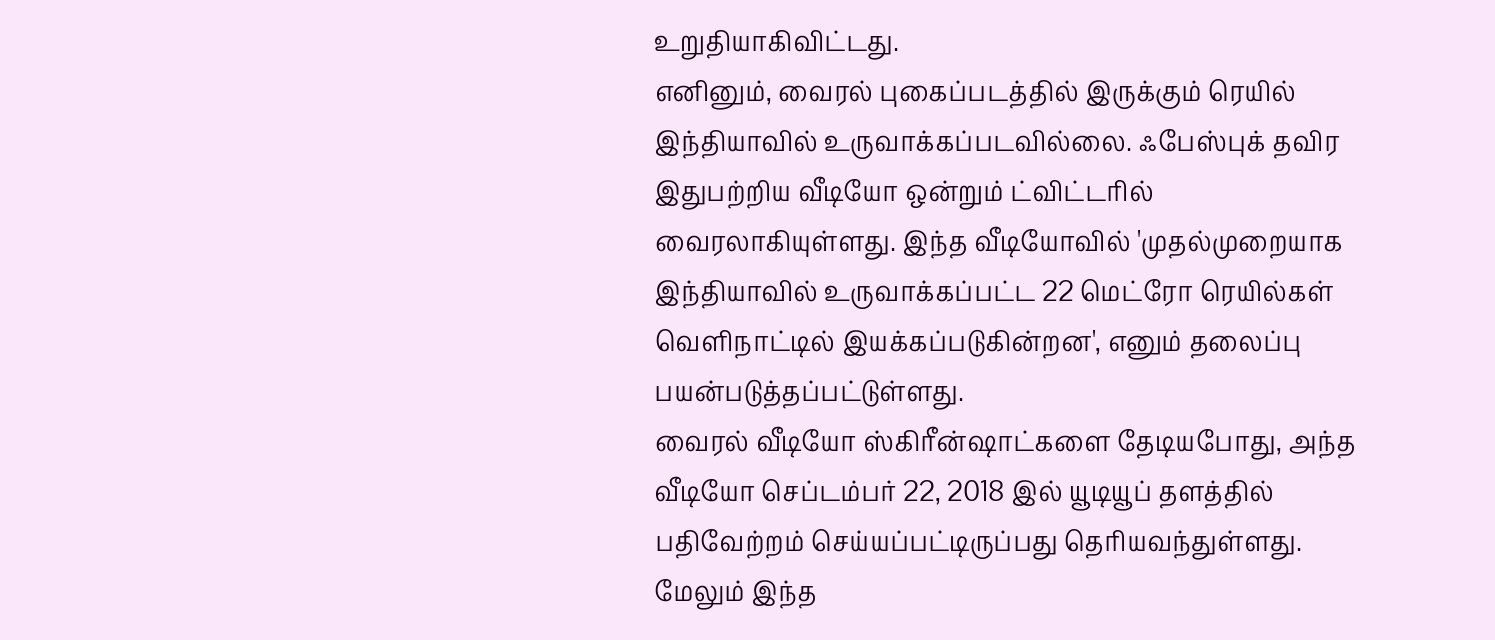உறுதியாகிவிட்டது.
எனினும், வைரல் புகைப்படத்தில் இருக்கும் ரெயில் இந்தியாவில் உருவாக்கப்படவில்லை. ஃபேஸ்புக் தவிர இதுபற்றிய வீடியோ ஒன்றும் ட்விட்டரில் வைரலாகியுள்ளது. இந்த வீடியோவில் 'முதல்முறையாக இந்தியாவில் உருவாக்கப்பட்ட 22 மெட்ரோ ரெயில்கள் வெளிநாட்டில் இயக்கப்படுகின்றன', எனும் தலைப்பு பயன்படுத்தப்பட்டுள்ளது.
வைரல் வீடியோ ஸ்கிரீன்ஷாட்களை தேடியபோது, அந்த வீடியோ செப்டம்பர் 22, 2018 இல் யூடியூப் தளத்தில் பதிவேற்றம் செய்யப்பட்டிருப்பது தெரியவந்துள்ளது. மேலும் இந்த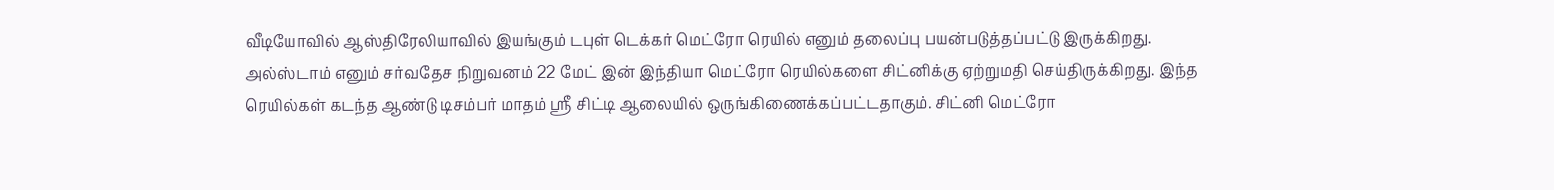வீடியோவில் ஆஸ்திரேலியாவில் இயங்கும் டபுள் டெக்கர் மெட்ரோ ரெயில் எனும் தலைப்பு பயன்படுத்தப்பட்டு இருக்கிறது.
அல்ஸ்டாம் எனும் சர்வதேச நிறுவனம் 22 மேட் இன் இந்தியா மெட்ரோ ரெயில்களை சிட்னிக்கு ஏற்றுமதி செய்திருக்கிறது. இந்த ரெயில்கள் கடந்த ஆண்டு டிசம்பர் மாதம் ஸ்ரீ சிட்டி ஆலையில் ஒருங்கிணைக்கப்பட்டதாகும். சிட்னி மெட்ரோ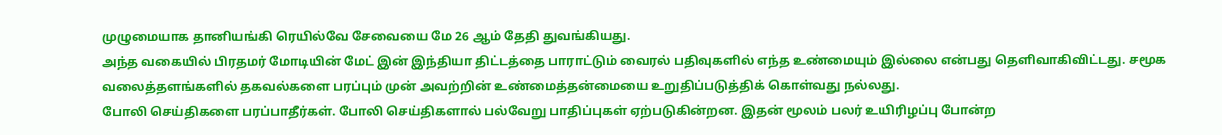முழுமையாக தானியங்கி ரெயில்வே சேவையை மே 26 ஆம் தேதி துவங்கியது.
அந்த வகையில் பிரதமர் மோடியின் மேட் இன் இந்தியா திட்டத்தை பாராட்டும் வைரல் பதிவுகளில் எந்த உண்மையும் இல்லை என்பது தெளிவாகிவிட்டது. சமூக வலைத்தளங்களில் தகவல்களை பரப்பும் முன் அவற்றின் உண்மைத்தன்மையை உறுதிப்படுத்திக் கொள்வது நல்லது.
போலி செய்திகளை பரப்பாதீர்கள். போலி செய்திகளால் பல்வேறு பாதிப்புகள் ஏற்படுகின்றன. இதன் மூலம் பலர் உயிரிழப்பு போன்ற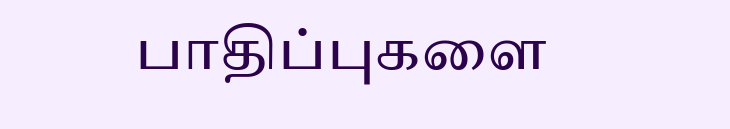பாதிப்புகளை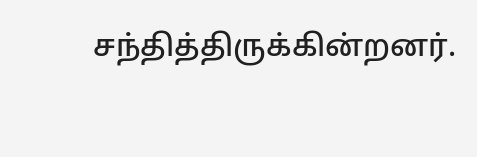சந்தித்திருக்கின்றனர்.